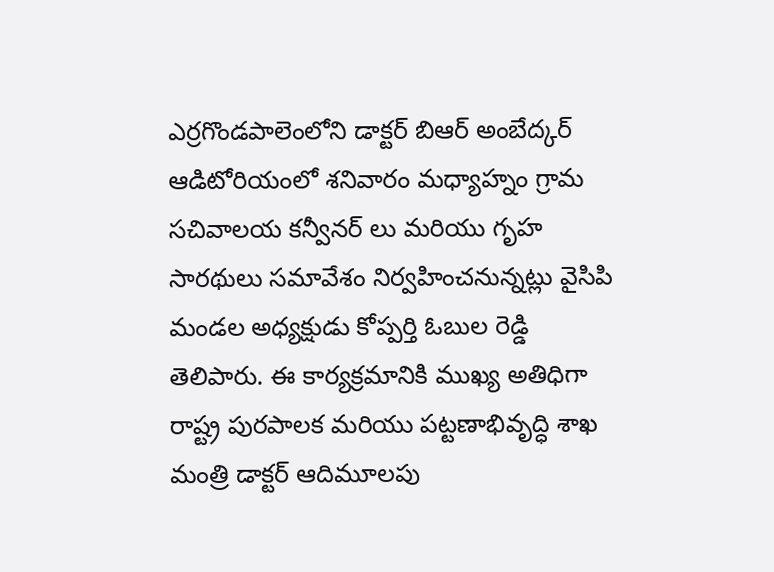ఎర్రగొండపాలెంలోని డాక్టర్ బిఆర్ అంబేద్కర్ ఆడిటోరియంలో శనివారం మధ్యాహ్నం గ్రామ సచివాలయ కన్వీనర్ లు మరియు గృహ సారథులు సమావేశం నిర్వహించనున్నట్లు వైసిపి మండల అధ్యక్షుడు కోప్పర్తి ఓబుల రెడ్డి తెలిపారు. ఈ కార్యక్రమానికి ముఖ్య అతిధిగా రాష్ట్ర పురపాలక మరియు పట్టణాభివృద్ధి శాఖ మంత్రి డాక్టర్ ఆదిమూలపు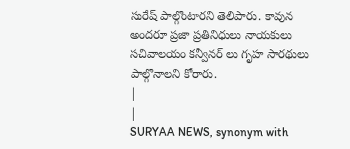సురేష్ పాల్గొంటారని తెలిపారు. కావున అందరూ ప్రజా ప్రతినిధులు నాయకులు సచివాలయం కన్వీనర్ లు గృహ సారథులు పాల్గొనాలని కోరారు.
|
|
SURYAA NEWS, synonym with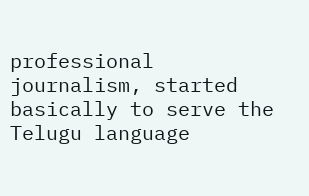professional journalism, started basically to serve the Telugu language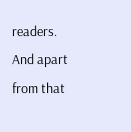readers. And apart from that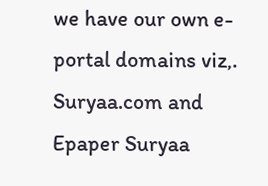we have our own e-portal domains viz,. Suryaa.com and Epaper Suryaa